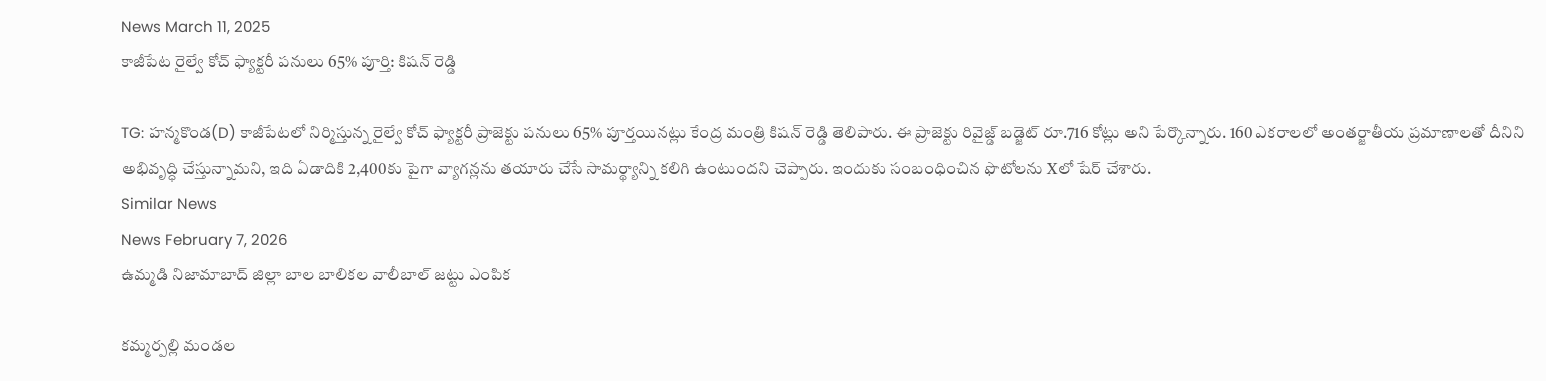News March 11, 2025
కాజీపేట రైల్వే కోచ్ ఫ్యాక్టరీ పనులు 65% పూర్తి: కిషన్ రెడ్డి

TG: హన్మకొండ(D) కాజీపేటలో నిర్మిస్తున్న రైల్వే కోచ్ ఫ్యాక్టరీ ప్రాజెక్టు పనులు 65% పూర్తయినట్లు కేంద్ర మంత్రి కిషన్ రెడ్డి తెలిపారు. ఈ ప్రాజెక్టు రివైజ్డ్ బడ్జెట్ రూ.716 కోట్లు అని పేర్కొన్నారు. 160 ఎకరాలలో అంతర్జాతీయ ప్రమాణాలతో దీనిని అభివృద్ధి చేస్తున్నామని, ఇది ఏడాదికి 2,400కు పైగా వ్యాగన్లను తయారు చేసే సామర్థ్యాన్ని కలిగి ఉంటుందని చెప్పారు. ఇందుకు సంబంధించిన ఫొటోలను Xలో షేర్ చేశారు.
Similar News
News February 7, 2026
ఉమ్మడి నిజామాబాద్ జిల్లా బాల బాలికల వాలీబాల్ జట్టు ఎంపిక

కమ్మర్పల్లి మండల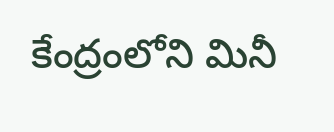కేంద్రంలోని మినీ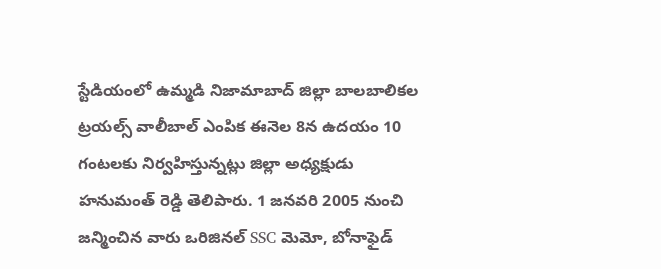స్టేడియంలో ఉమ్మడి నిజామాబాద్ జిల్లా బాలబాలికల ట్రయల్స్ వాలీబాల్ ఎంపిక ఈనెల 8న ఉదయం 10 గంటలకు నిర్వహిస్తున్నట్లు జిల్లా అధ్యక్షుడు హనుమంత్ రెడ్డి తెలిపారు. 1 జనవరి 2005 నుంచి జన్మించిన వారు ఒరిజినల్ SSC మెమో, బోనాఫైడ్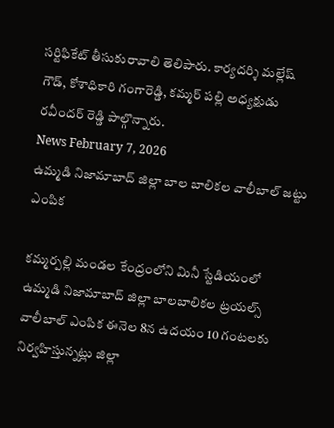సర్టిఫికేట్ తీసుకురావాలి తెలిపారు. కార్యదర్శి మల్లేష్ గౌడ్, కోశాధికారి గంగారెడ్డి, కమ్మర్ పల్లి అధ్యక్షుడు రవీందర్ రెడ్డి పాల్గొన్నారు.
News February 7, 2026
ఉమ్మడి నిజామాబాద్ జిల్లా బాల బాలికల వాలీబాల్ జట్టు ఎంపిక

కమ్మర్పల్లి మండల కేంద్రంలోని మినీ స్టేడియంలో ఉమ్మడి నిజామాబాద్ జిల్లా బాలబాలికల ట్రయల్స్ వాలీబాల్ ఎంపిక ఈనెల 8న ఉదయం 10 గంటలకు నిర్వహిస్తున్నట్లు జిల్లా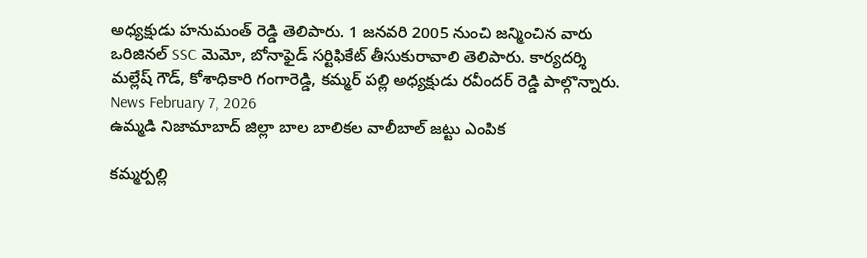అధ్యక్షుడు హనుమంత్ రెడ్డి తెలిపారు. 1 జనవరి 2005 నుంచి జన్మించిన వారు ఒరిజినల్ SSC మెమో, బోనాఫైడ్ సర్టిఫికేట్ తీసుకురావాలి తెలిపారు. కార్యదర్శి మల్లేష్ గౌడ్, కోశాధికారి గంగారెడ్డి, కమ్మర్ పల్లి అధ్యక్షుడు రవీందర్ రెడ్డి పాల్గొన్నారు.
News February 7, 2026
ఉమ్మడి నిజామాబాద్ జిల్లా బాల బాలికల వాలీబాల్ జట్టు ఎంపిక

కమ్మర్పల్లి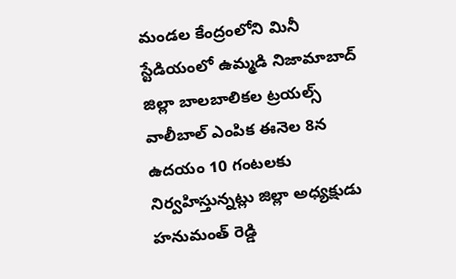మండల కేంద్రంలోని మినీ స్టేడియంలో ఉమ్మడి నిజామాబాద్ జిల్లా బాలబాలికల ట్రయల్స్ వాలీబాల్ ఎంపిక ఈనెల 8న ఉదయం 10 గంటలకు నిర్వహిస్తున్నట్లు జిల్లా అధ్యక్షుడు హనుమంత్ రెడ్డి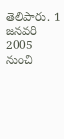తెలిపారు. 1 జనవరి 2005 నుంచి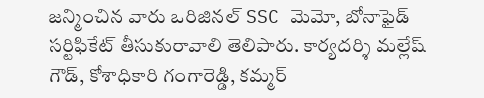జన్మించిన వారు ఒరిజినల్ SSC మెమో, బోనాఫైడ్ సర్టిఫికేట్ తీసుకురావాలి తెలిపారు. కార్యదర్శి మల్లేష్ గౌడ్, కోశాధికారి గంగారెడ్డి, కమ్మర్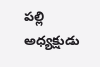పల్లి అధ్యక్షుడు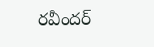రవీందర్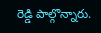రెడ్డి పాల్గొన్నారు.